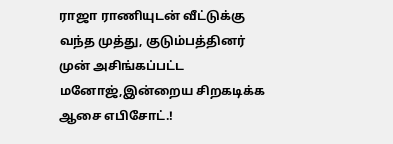ராஜா ராணியுடன் வீட்டுக்கு வந்த முத்து, குடும்பத்தினர் முன் அசிங்கப்பட்ட மனோஜ்,இன்றைய சிறகடிக்க ஆசை எபிசோட்.!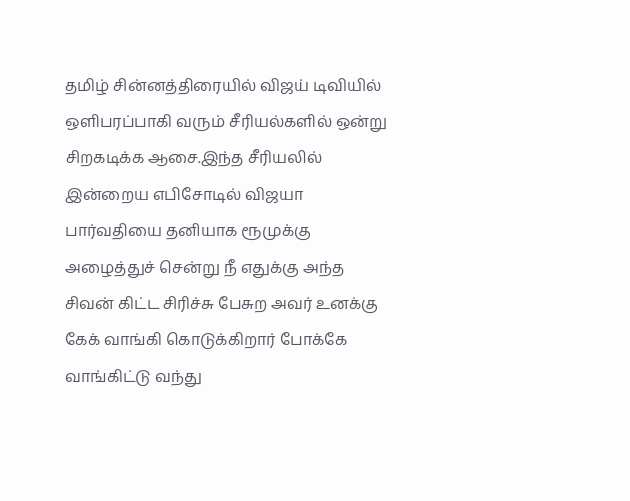தமிழ் சின்னத்திரையில் விஜய் டிவியில் ஒளிபரப்பாகி வரும் சீரியல்களில் ஒன்று சிறகடிக்க ஆசை.இந்த சீரியலில் இன்றைய எபிசோடில் விஜயா பார்வதியை தனியாக ரூமுக்கு அழைத்துச் சென்று நீ எதுக்கு அந்த சிவன் கிட்ட சிரிச்சு பேசுற அவர் உனக்கு கேக் வாங்கி கொடுக்கிறார் போக்கே வாங்கிட்டு வந்து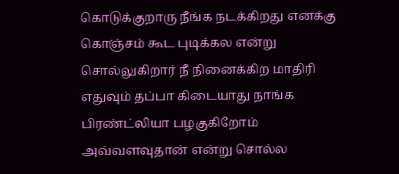கொடுக்குறாரு நீங்க நடக்கிறது எனக்கு கொஞ்சம் கூட புடிக்கல என்று சொல்லுகிறார் நீ நினைக்கிற மாதிரி எதுவும் தப்பா கிடையாது நாங்க பிரண்ட்லியா பழகுகிறோம் அவ்வளவுதான் என்று சொல்ல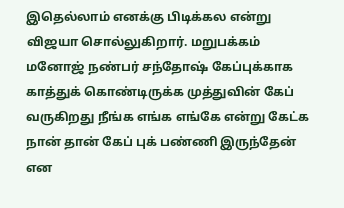இதெல்லாம் எனக்கு பிடிக்கல என்று விஜயா சொல்லுகிறார். மறுபக்கம் மனோஜ் நண்பர் சந்தோஷ் கேப்புக்காக காத்துக் கொண்டிருக்க முத்துவின் கேப் வருகிறது நீங்க எங்க எங்கே என்று கேட்க நான் தான் கேப் புக் பண்ணி இருந்தேன் என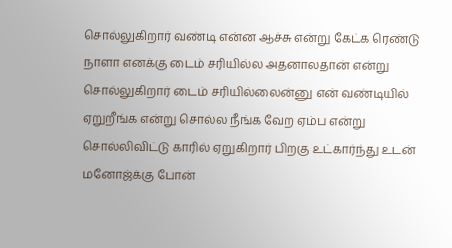சொல்லுகிறார் வண்டி என்ன ஆச்சு என்று கேட்க ரெண்டு நாளா எனக்கு டைம் சரியில்ல அதனாலதான் என்று சொல்லுகிறார் டைம் சரியில்லைன்னு என் வண்டியில் ஏறுறீங்க என்று சொல்ல நீங்க வேற ஏம்ப என்று சொல்லிவிட்டு காரில் ஏறுகிறார் பிறகு உட்கார்ந்து உடன் மனோஜ்க்கு போன்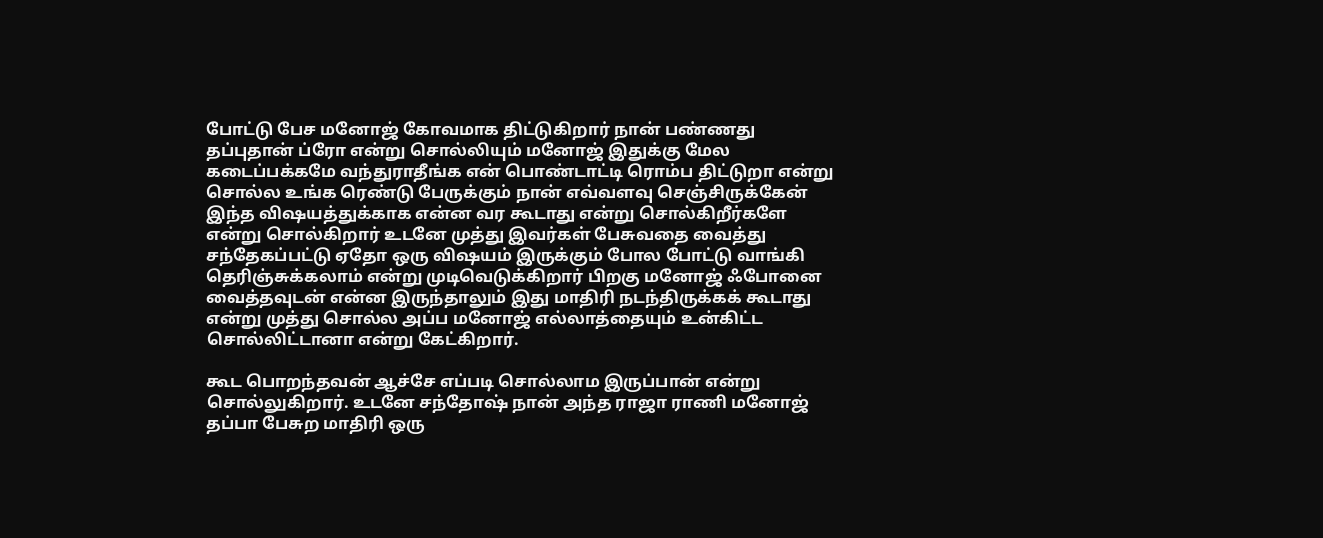போட்டு பேச மனோஜ் கோவமாக திட்டுகிறார் நான் பண்ணது தப்புதான் ப்ரோ என்று சொல்லியும் மனோஜ் இதுக்கு மேல கடைப்பக்கமே வந்துராதீங்க என் பொண்டாட்டி ரொம்ப திட்டுறா என்று சொல்ல உங்க ரெண்டு பேருக்கும் நான் எவ்வளவு செஞ்சிருக்கேன் இந்த விஷயத்துக்காக என்ன வர கூடாது என்று சொல்கிறீர்களே என்று சொல்கிறார் உடனே முத்து இவர்கள் பேசுவதை வைத்து சந்தேகப்பட்டு ஏதோ ஒரு விஷயம் இருக்கும் போல போட்டு வாங்கி தெரிஞ்சுக்கலாம் என்று முடிவெடுக்கிறார் பிறகு மனோஜ் ஃபோனை வைத்தவுடன் என்ன இருந்தாலும் இது மாதிரி நடந்திருக்கக் கூடாது என்று முத்து சொல்ல அப்ப மனோஜ் எல்லாத்தையும் உன்கிட்ட சொல்லிட்டானா என்று கேட்கிறார்.

கூட பொறந்தவன் ஆச்சே எப்படி சொல்லாம இருப்பான் என்று சொல்லுகிறார். உடனே சந்தோஷ் நான் அந்த ராஜா ராணி மனோஜ் தப்பா பேசுற மாதிரி ஒரு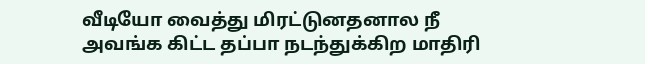வீடியோ வைத்து மிரட்டுனதனால நீ அவங்க கிட்ட தப்பா நடந்துக்கிற மாதிரி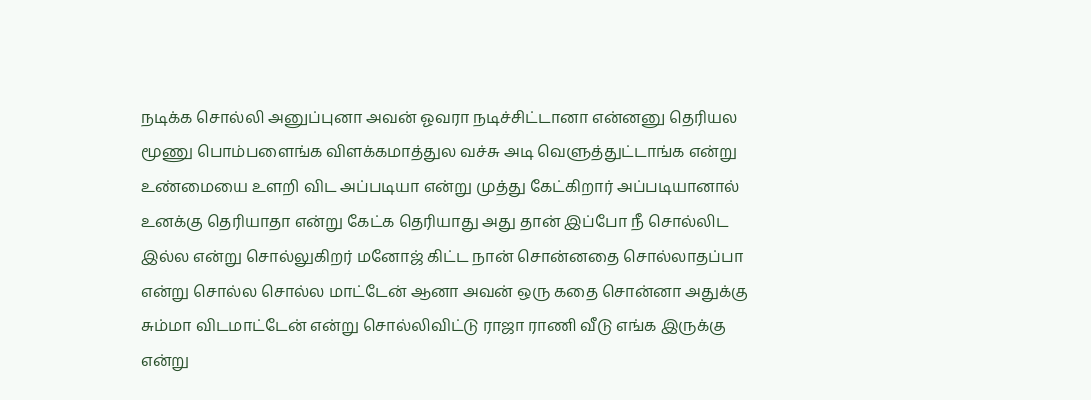நடிக்க சொல்லி அனுப்புனா அவன் ஓவரா நடிச்சிட்டானா என்னனு தெரியல மூணு பொம்பளைங்க விளக்கமாத்துல வச்சு அடி வெளுத்துட்டாங்க என்று உண்மையை உளறி விட அப்படியா என்று முத்து கேட்கிறார் அப்படியானால் உனக்கு தெரியாதா என்று கேட்க தெரியாது அது தான் இப்போ நீ சொல்லிட இல்ல என்று சொல்லுகிறர் மனோஜ் கிட்ட நான் சொன்னதை சொல்லாதப்பா என்று சொல்ல சொல்ல மாட்டேன் ஆனா அவன் ஒரு கதை சொன்னா அதுக்கு சும்மா விடமாட்டேன் என்று சொல்லிவிட்டு ராஜா ராணி வீடு எங்க இருக்கு என்று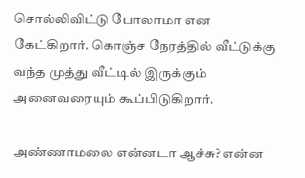சொல்லிவிட்டு போலாமா என கேட்கிறார். கொஞ்ச நேரத்தில் வீட்டுக்கு வந்த முத்து வீட்டில் இருக்கும் அனைவரையும் கூப்பிடுகிறார்.

அண்ணாமலை என்னடா ஆச்சு? என்ன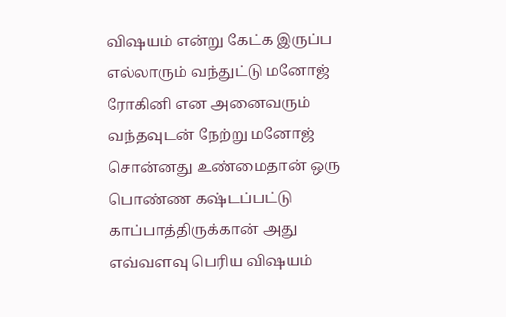விஷயம் என்று கேட்க இருப்ப எல்லாரும் வந்துட்டு மனோஜ் ரோகினி என அனைவரும் வந்தவுடன் நேற்று மனோஜ் சொன்னது உண்மைதான் ஒரு பொண்ண கஷ்டப்பட்டு காப்பாத்திருக்கான் அது எவ்வளவு பெரிய விஷயம்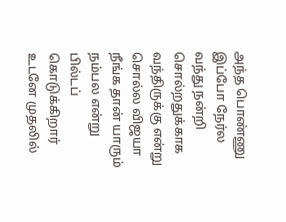அந்த பொண்ணு இப்போ நேர்ல வந்து நன்றி சொல்றதுக்காக வந்திருக்கு என்று சொல்ல விஜயா நீங்க தான் யாரும் நம்பல என்று பில்டப் கொடுக்கிறார் உடனே முதலில்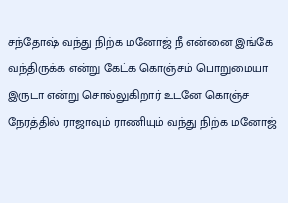சந்தோஷ் வந்து நிற்க மனோஜ் நீ என்னை இங்கே வந்திருக்க என்று கேட்க கொஞ்சம் பொறுமையா இருடா என்று சொல்லுகிறார் உடனே கொஞ்ச நேரத்தில் ராஜாவும் ராணியும் வந்து நிற்க மனோஜ்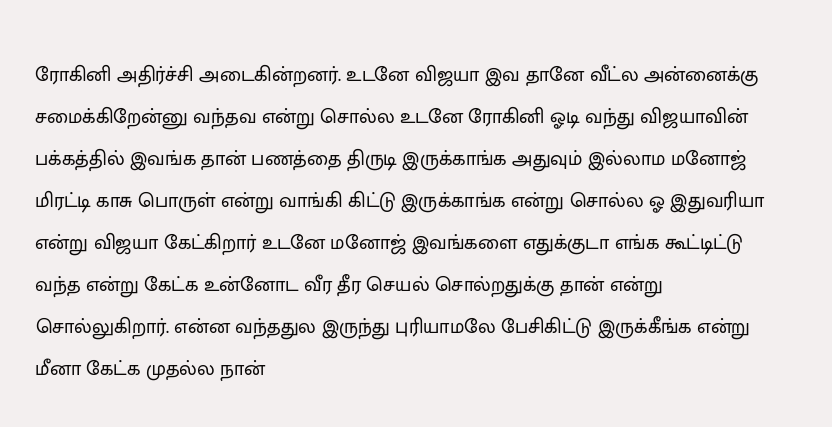ரோகினி அதிர்ச்சி அடைகின்றனர். உடனே விஜயா இவ தானே வீட்ல அன்னைக்கு சமைக்கிறேன்னு வந்தவ என்று சொல்ல உடனே ரோகினி ஓடி வந்து விஜயாவின் பக்கத்தில் இவங்க தான் பணத்தை திருடி இருக்காங்க அதுவும் இல்லாம மனோஜ் மிரட்டி காசு பொருள் என்று வாங்கி கிட்டு இருக்காங்க என்று சொல்ல ஓ இதுவரியா என்று விஜயா கேட்கிறார் உடனே மனோஜ் இவங்களை எதுக்குடா எங்க கூட்டிட்டு வந்த என்று கேட்க உன்னோட வீர தீர செயல் சொல்றதுக்கு தான் என்று சொல்லுகிறார். என்ன வந்ததுல இருந்து புரியாமலே பேசிகிட்டு இருக்கீங்க என்று மீனா கேட்க முதல்ல நான்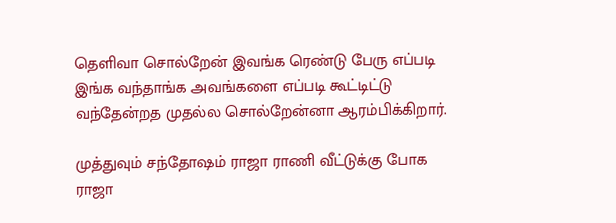தெளிவா சொல்றேன் இவங்க ரெண்டு பேரு எப்படி இங்க வந்தாங்க அவங்களை எப்படி கூட்டிட்டு வந்தேன்றத முதல்ல சொல்றேன்னா ஆரம்பிக்கிறார்.

முத்துவும் சந்தோஷம் ராஜா ராணி வீட்டுக்கு போக ராஜா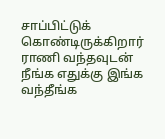சாப்பிட்டுக் கொண்டிருக்கிறார் ராணி வந்தவுடன் நீங்க எதுக்கு இங்க வந்தீங்க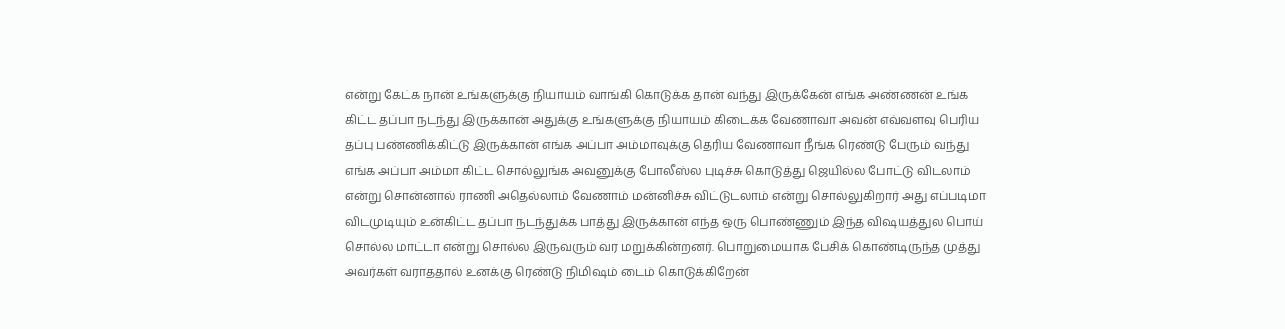என்று கேட்க நான் உங்களுக்கு நியாயம் வாங்கி கொடுக்க தான் வந்து இருக்கேன் எங்க அண்ணன் உங்க கிட்ட தப்பா நடந்து இருக்கான் அதுக்கு உங்களுக்கு நியாயம் கிடைக்க வேணாவா அவன் எவ்வளவு பெரிய தப்பு பண்ணிக்கிட்டு இருக்கான் எங்க அப்பா அம்மாவுக்கு தெரிய வேணாவா நீங்க ரெண்டு பேரும் வந்து எங்க அப்பா அம்மா கிட்ட சொல்லுங்க அவனுக்கு போலீஸ்ல புடிச்சு கொடுத்து ஜெயில்ல போட்டு விடலாம் என்று சொன்னால் ராணி அதெல்லாம் வேணாம் மன்னிச்சு விட்டுடலாம் என்று சொல்லுகிறார் அது எப்படிமா விடமுடியும் உன்கிட்ட தப்பா நடந்துக்க பாத்து இருக்கான் எந்த ஒரு பொண்ணும் இந்த விஷயத்துல பொய் சொல்ல மாட்டா என்று சொல்ல இருவரும் வர மறுக்கின்றனர். பொறுமையாக பேசிக் கொண்டிருந்த முத்து அவர்கள் வராததால் உனக்கு ரெண்டு நிமிஷம் டைம் கொடுக்கிறேன்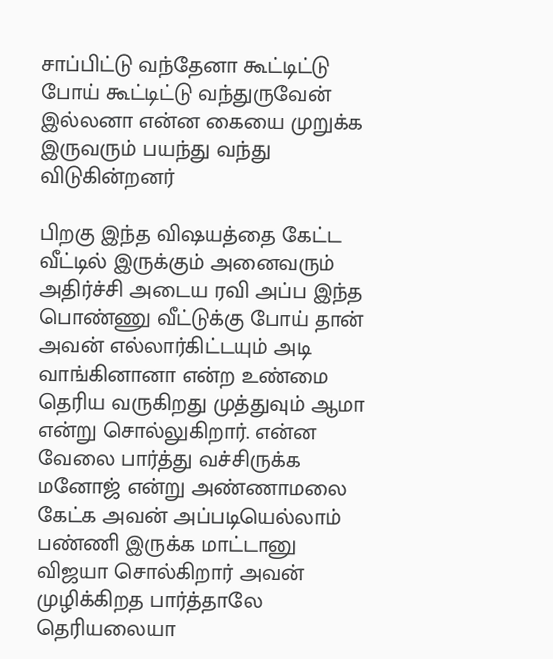சாப்பிட்டு வந்தேனா கூட்டிட்டு போய் கூட்டிட்டு வந்துருவேன் இல்லனா என்ன கையை முறுக்க இருவரும் பயந்து வந்து விடுகின்றனர்

பிறகு இந்த விஷயத்தை கேட்ட வீட்டில் இருக்கும் அனைவரும் அதிர்ச்சி அடைய ரவி அப்ப இந்த பொண்ணு வீட்டுக்கு போய் தான் அவன் எல்லார்கிட்டயும் அடி வாங்கினானா என்ற உண்மை தெரிய வருகிறது முத்துவும் ஆமா என்று சொல்லுகிறார். என்ன வேலை பார்த்து வச்சிருக்க மனோஜ் என்று அண்ணாமலை கேட்க அவன் அப்படியெல்லாம் பண்ணி இருக்க மாட்டானு விஜயா சொல்கிறார் அவன் முழிக்கிறத பார்த்தாலே தெரியலையா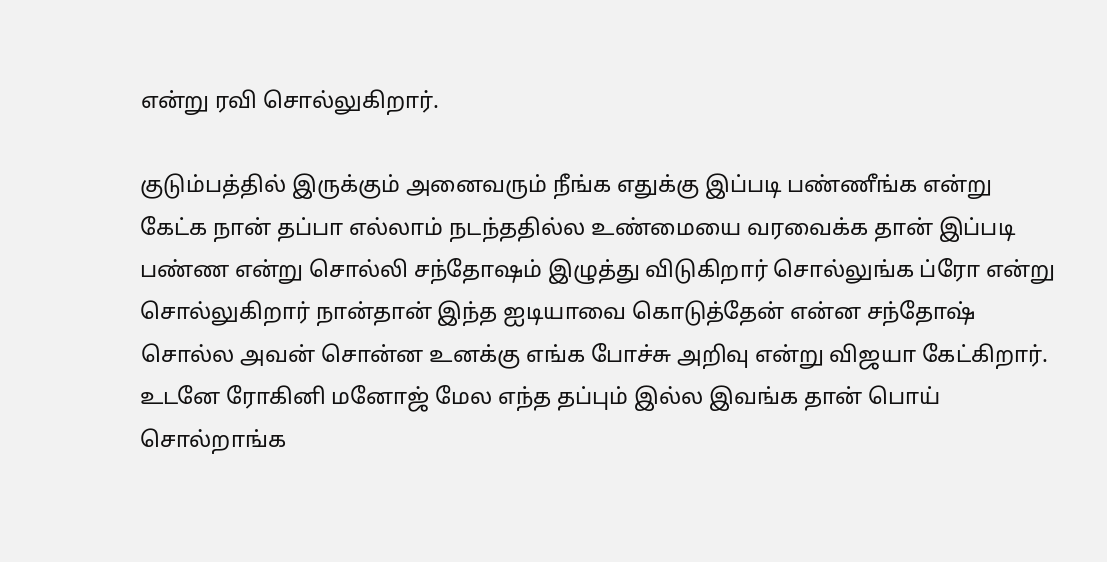என்று ரவி சொல்லுகிறார்.

குடும்பத்தில் இருக்கும் அனைவரும் நீங்க எதுக்கு இப்படி பண்ணீங்க என்று கேட்க நான் தப்பா எல்லாம் நடந்ததில்ல உண்மையை வரவைக்க தான் இப்படி பண்ண என்று சொல்லி சந்தோஷம் இழுத்து விடுகிறார் சொல்லுங்க ப்ரோ என்று சொல்லுகிறார் நான்தான் இந்த ஐடியாவை கொடுத்தேன் என்ன சந்தோஷ் சொல்ல அவன் சொன்ன உனக்கு எங்க போச்சு அறிவு என்று விஜயா கேட்கிறார். உடனே ரோகினி மனோஜ் மேல எந்த தப்பும் இல்ல இவங்க தான் பொய் சொல்றாங்க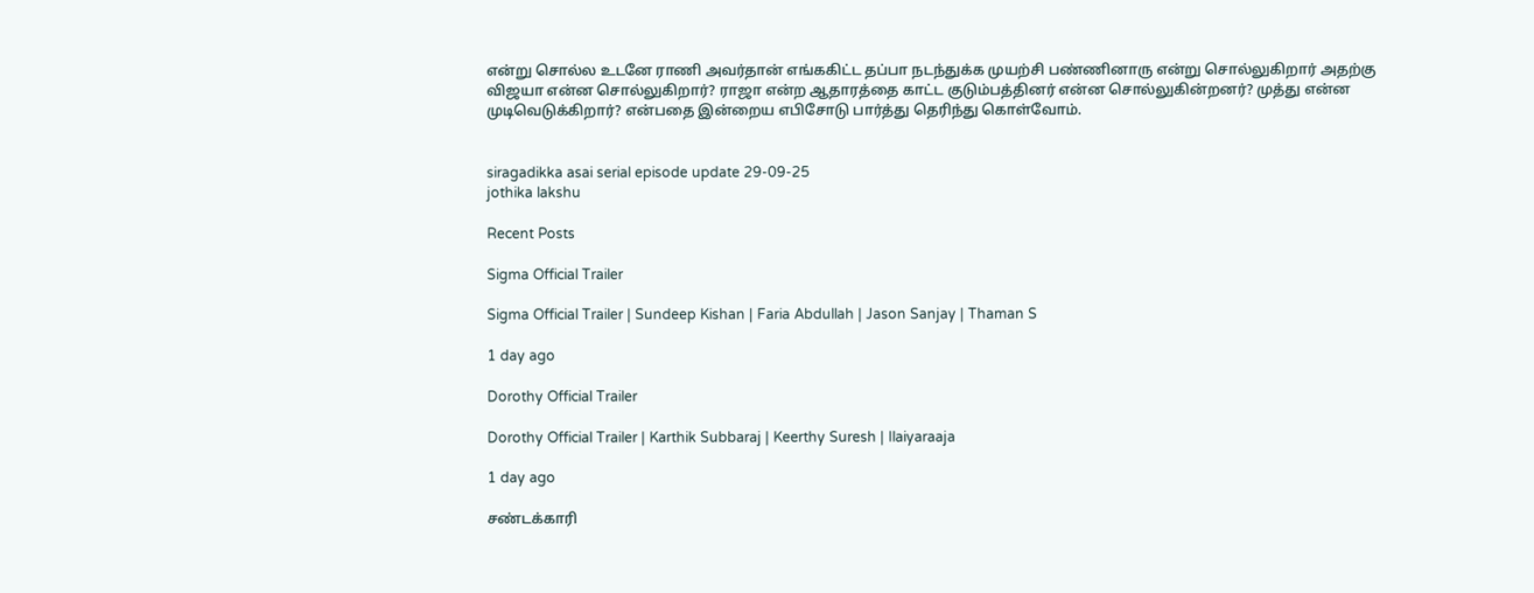என்று சொல்ல உடனே ராணி அவர்தான் எங்ககிட்ட தப்பா நடந்துக்க முயற்சி பண்ணினாரு என்று சொல்லுகிறார் அதற்கு விஜயா என்ன சொல்லுகிறார்? ராஜா என்ற ஆதாரத்தை காட்ட குடும்பத்தினர் என்ன சொல்லுகின்றனர்? முத்து என்ன முடிவெடுக்கிறார்? என்பதை இன்றைய எபிசோடு பார்த்து தெரிந்து கொள்வோம்.


siragadikka asai serial episode update 29-09-25
jothika lakshu

Recent Posts

Sigma Official Trailer

Sigma Official Trailer | Sundeep Kishan | Faria Abdullah | Jason Sanjay | Thaman S

1 day ago

Dorothy Official Trailer

Dorothy Official Trailer | Karthik Subbaraj | Keerthy Suresh | Ilaiyaraaja

1 day ago

சண்டக்காரி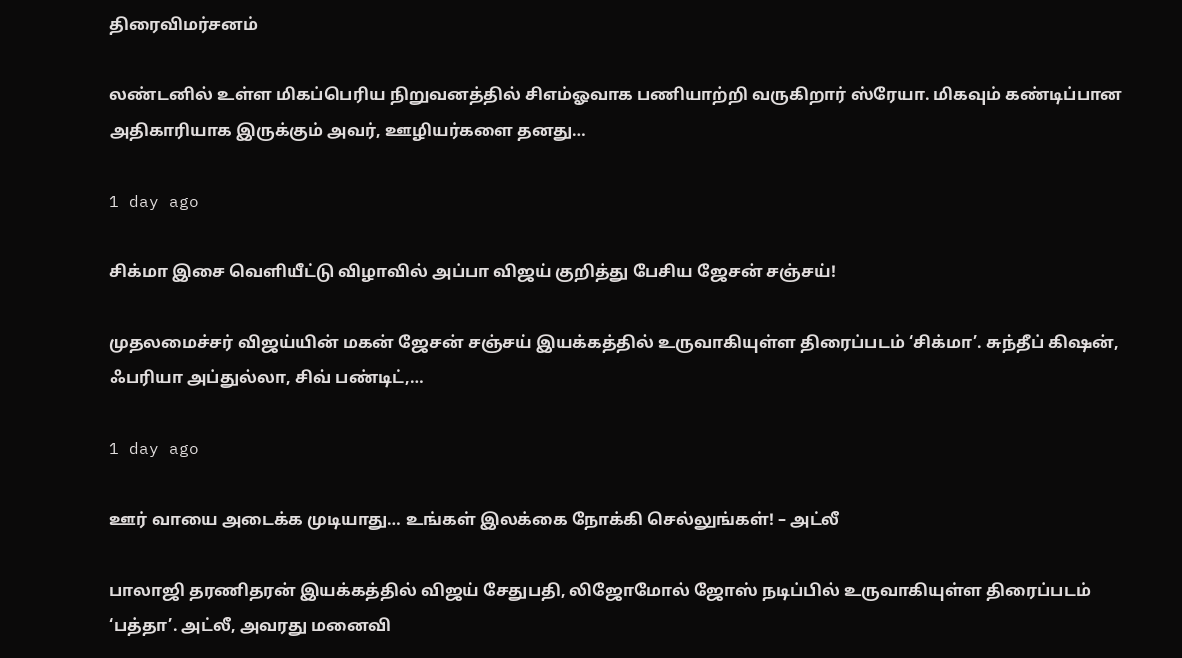திரைவிமர்சனம்

லண்டனில் உள்ள மிகப்பெரிய நிறுவனத்தில் சிஎம்ஓவாக பணியாற்றி வருகிறார் ஸ்ரேயா. மிகவும் கண்டிப்பான அதிகாரியாக இருக்கும் அவர், ஊழியர்களை தனது…

1 day ago

சிக்மா இசை வெளியீட்டு விழாவில் அப்பா விஜய் குறித்து பேசிய ஜேசன் சஞ்சய்!

முதலமைச்சர் விஜய்யின் மகன் ஜேசன் சஞ்சய் இயக்கத்தில் உருவாகியுள்ள திரைப்படம் ‘சிக்மா’. சுந்தீப் கிஷன், ஃபரியா அப்துல்லா, சிவ் பண்டிட்,…

1 day ago

ஊர் வாயை அடைக்க முடியாது… உங்கள் இலக்கை நோக்கி செல்லுங்கள்! – அட்லீ

பாலாஜி தரணிதரன் இயக்கத்தில் விஜய் சேதுபதி, லிஜோமோல் ஜோஸ் நடிப்பில் உருவாகியுள்ள திரைப்படம் ‘பத்தா’. அட்லீ, அவரது மனைவி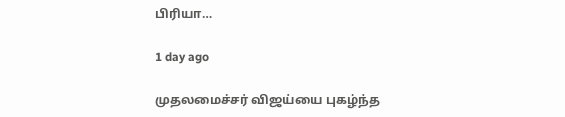பிரியா…

1 day ago

முதலமைச்சர் விஜய்யை புகழ்ந்த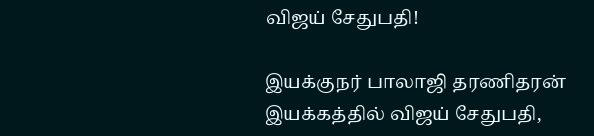விஜய் சேதுபதி!

இயக்குநர் பாலாஜி தரணிதரன் இயக்கத்தில் விஜய் சேதுபதி,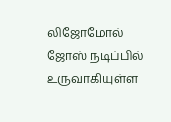லிஜோமோல் ஜோஸ் நடிப்பில் உருவாகியுள்ள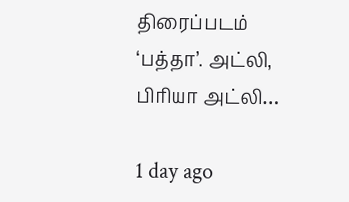திரைப்படம் ‘பத்தா’. அட்லி, பிரியா அட்லி…

1 day ago